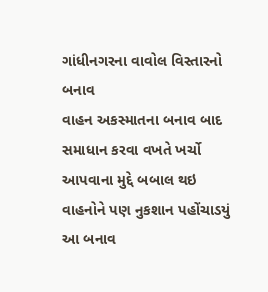ગાંધીનગરના વાવોલ વિસ્તારનો બનાવ
વાહન અકસ્માતના બનાવ બાદ સમાધાન કરવા વખતે ખર્ચો આપવાના મુદ્દે બબાલ થઇ વાહનોને પણ નુકશાન પહોંચાડયું
આ બનાવ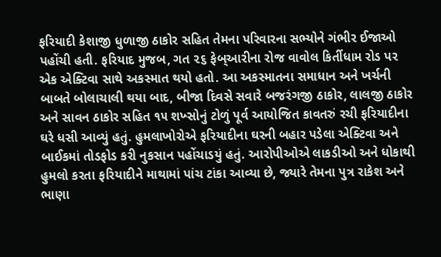ફરિયાદી કેશાજી ધુળાજી ઠાકોર સહિત તેમના પરિવારના સભ્યોને ગંભીર ઈજાઓ પહોંચી હતી. ફરિયાદ મુજબ, ગત ૨૬ ફેબ્આરીના રોજ વાવોલ કિર્તીધામ રોડ પર એક એક્ટિવા સાથે અકસ્માત થયો હતો. આ અકસ્માતના સમાધાન અને ખર્ચની બાબતે બોલાચાલી થયા બાદ, બીજા દિવસે સવારે બજરંગજી ઠાકોર, લાલજી ઠાકોર અને સાવન ઠાકોર સહિત ૧૫ શખ્સોનું ટોળું પૂર્વ આયોજિત કાવતરું રચી ફરિયાદીના ઘરે ધસી આવ્યું હતું. હુમલાખોરોએ ફરિયાદીના ઘરની બહાર પડેલા એક્ટિવા અને બાઈકમાં તોડફોડ કરી નુકસાન પહોંચાડયું હતું. આરોપીઓએ લાકડીઓ અને ધોકાથી હુમલો કરતા ફરિયાદીને માથામાં પાંચ ટાંકા આવ્યા છે, જ્યારે તેમના પુત્ર રાકેશ અને ભાણા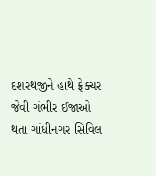દશરથજીને હાથે ફ્રેક્ચર જેવી ગંભીર ઈજાઓ થતા ગાંધીનગર સિવિલ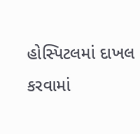હોસ્પિટલમાં દાખલ કરવામાં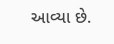આવ્યા છે.